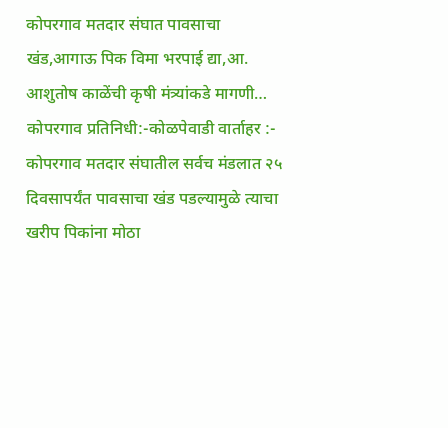कोपरगाव मतदार संघात पावसाचा खंड,आगाऊ पिक विमा भरपाई द्या,आ. आशुतोष काळेंची कृषी मंत्र्यांकडे मागणी…
कोपरगाव प्रतिनिधी:-कोळपेवाडी वार्ताहर :- कोपरगाव मतदार संघातील सर्वच मंडलात २५ दिवसापर्यंत पावसाचा खंड पडल्यामुळे त्याचा खरीप पिकांना मोठा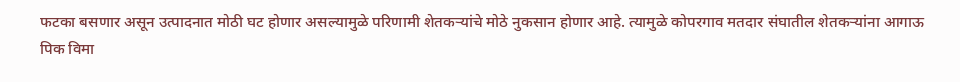फटका बसणार असून उत्पादनात मोठी घट होणार असल्यामुळे परिणामी शेतकऱ्यांचे मोठे नुकसान होणार आहे. त्यामुळे कोपरगाव मतदार संघातील शेतकऱ्यांना आगाऊ पिक विमा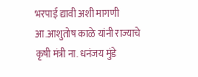भरपाई द्यावी अशी मागणी आ.आशुतोष काळे यांनी राज्याचे कृषी मंत्री ना. धनंजय मुंडे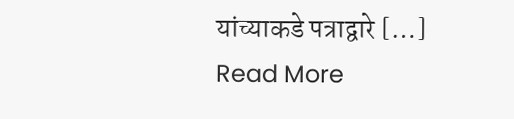यांच्याकडे पत्राद्वारे […]
Read More